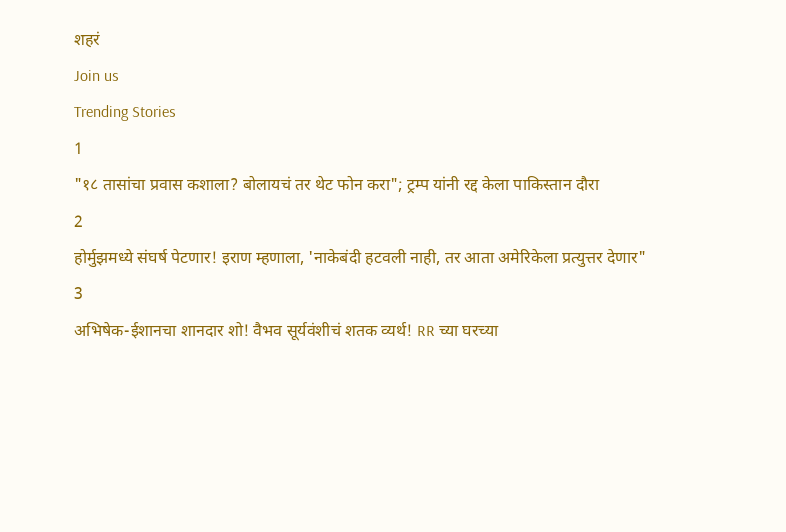शहरं
Join us
Trending Stories
1
"१८ तासांचा प्रवास कशाला? बोलायचं तर थेट फोन करा"; ट्रम्प यांनी रद्द केला पाकिस्तान दौरा
2
होर्मुझमध्ये संघर्ष पेटणार! इराण म्हणाला, 'नाकेबंदी हटवली नाही, तर आता अमेरिकेला प्रत्युत्तर देणार"
3
अभिषेक-ईशानचा शानदार शो! वैभव सूर्यवंशीचं शतक व्यर्थ! RR च्या घरच्या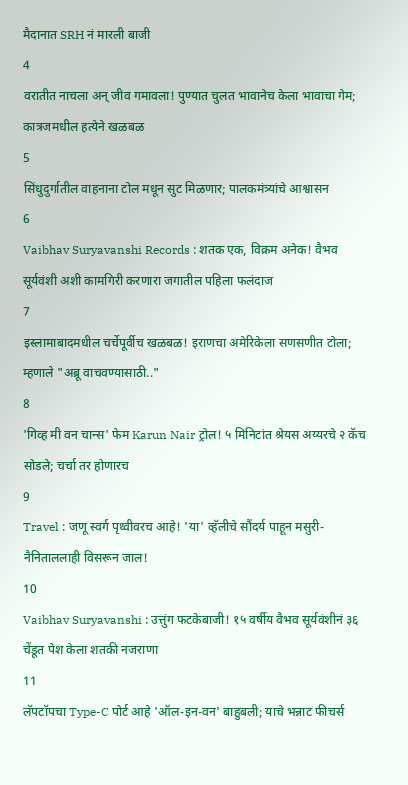मैदानात SRH नं मारली बाजी
4
वरातीत नाचला अन् जीव गमावला! पुण्यात चुलत भावानेच केला भावाचा गेम; कात्रजमधील हत्येने खळबळ
5
सिंधुदुर्गातील वाहनाना टोल मधून सुट मिळणार; पालकमंत्र्यांचे आश्वासन
6
Vaibhav Suryavanshi Records : शतक एक, विक्रम अनेक! वैभव सूर्यवंशी अशी कामगिरी करणारा जगातील पहिला फलंदाज
7
इस्लामाबादमधील चर्चेपूर्वीच खळबळ! इराणचा अमेरिकेला सणसणीत टोला; म्हणाले "अब्रू वाचवण्यासाठी.."
8
'गिव्ह मी वन चान्स' फेम Karun Nair ट्रोल! ५ मिनिटांत श्रेयस अय्यरचे २ कॅच सोडले; चर्चा तर होणारच
9
Travel : जणू स्वर्ग पृथ्वीवरच आहे! 'या' व्हॅलीचे सौंदर्य पाहून मसुरी-नैनिताललाही विसरून जाल!
10
Vaibhav Suryavanshi : उत्तुंग फटकेबाजी! १५ वर्षीय वैभव सूर्यवंशीनं ३६ चेंडूत पेश केला शतकी नजराणा
11
लॅपटॉपचा Type-C पोर्ट आहे 'ऑल-इन-वन' बाहुबली; याचे भन्नाट फीचर्स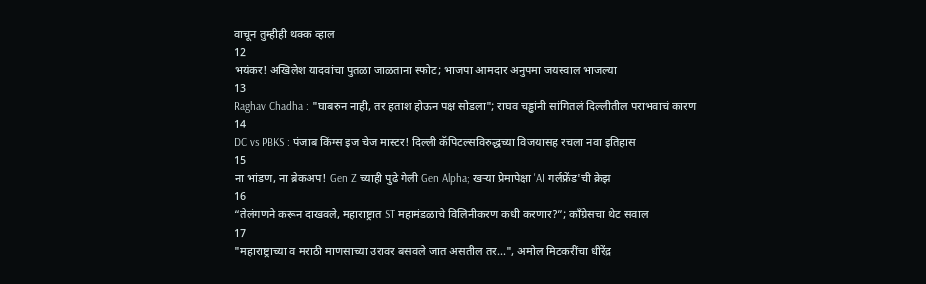वाचून तुम्हीही थक्क व्हाल
12
भयंकर! अखिलेश यादवांचा पुतळा जाळताना स्फोट; भाजपा आमदार अनुपमा जयस्वाल भाजल्या
13
Raghav Chadha : "घाबरुन नाही, तर हताश होऊन पक्ष सोडला"; राघव चड्ढांनी सांगितलं दिल्लीतील पराभवाचं कारण
14
DC vs PBKS : पंजाब किंग्स इज चेज मास्टर! दिल्ली कॅपिटल्सविरुद्धच्या विजयासह रचला नवा इतिहास
15
ना भांडण, ना ब्रेकअप! Gen Z च्याही पुढे गेली Gen Alpha; खऱ्या प्रेमापेक्षा 'AI गर्लफ्रेंड'ची क्रेझ
16
“तेलंगणने करून दाखवले, महाराष्ट्रात ST महामंडळाचे विलिनीकरण कधी करणार?”; काँग्रेसचा थेट सवाल
17
"महाराष्ट्राच्या व मराठी माणसाच्या उरावर बसवले जात असतील तर...", अमोल मिटकरींचा धीरेंद्र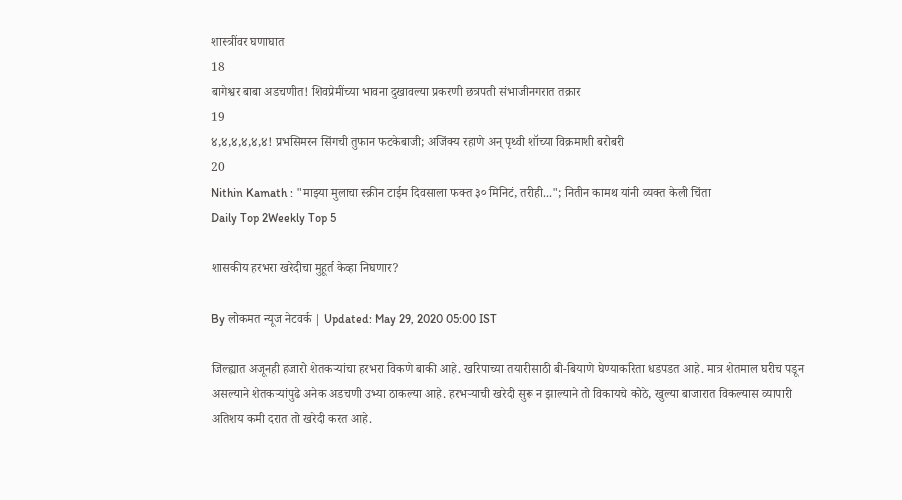शास्त्रींवर घणाघात
18
बागेश्वर बाबा अडचणीत! शिवप्रेमींच्या भावना दुखावल्या प्रकरणी छत्रपती संभाजीनगरात तक्रार
19
४,४,४,४,४,४! प्रभसिमरन सिंगची तुफान फटकेबाजी; अजिंक्य रहाणे अन् पृथ्वी शॉच्या विक्रमाशी बरोबरी
20
Nithin Kamath : "माझ्या मुलाचा स्क्रीन टाईम दिवसाला फक्त ३० मिनिटं, तरीही..."; नितीन कामथ यांनी व्यक्त केली चिंता
Daily Top 2Weekly Top 5

शासकीय हरभरा खरेदीचा मुहूर्त केव्हा निघणार?

By लोकमत न्यूज नेटवर्क | Updated: May 29, 2020 05:00 IST

जिल्ह्यात अजूनही हजारो शेतकऱ्यांचा हरभरा विकणे बाकी आहे. खरिपाच्या तयारीसाठी बी-बियाणे घेण्याकरिता धडपडत आहे. मात्र शेतमाल घरीच पडून असल्याने शेतकऱ्यांपुढे अनेक अडचणी उभ्या ठाकल्या आहे. हरभऱ्याची खरेदी सुरू न झाल्याने तो विकायचे कोठे, खुल्या बाजारात विकल्यास व्यापारी अतिशय कमी दरात तो खरेदी करत आहे.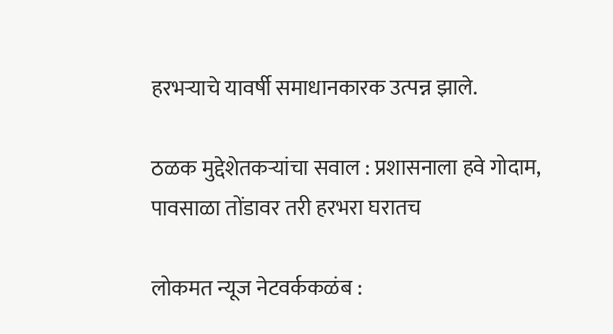हरभऱ्याचे यावर्षी समाधानकारक उत्पन्न झाले.

ठळक मुद्देशेतकऱ्यांचा सवाल : प्रशासनाला हवे गोदाम, पावसाळा तोंडावर तरी हरभरा घरातच

लोकमत न्यूज नेटवर्ककळंब :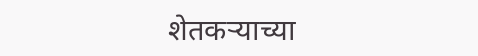शेतकऱ्याच्या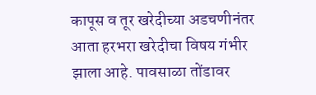कापूस व तूर खरेदीच्या अडचणीनंतर आता हरभरा खरेदीचा विषय गंभीर झाला आहे. पावसाळा तोंडावर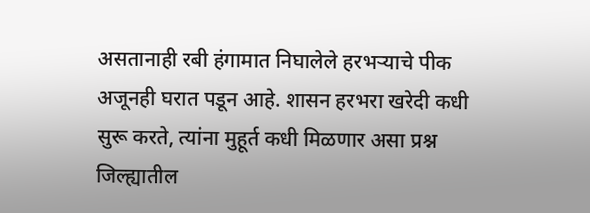असतानाही रबी हंगामात निघालेले हरभऱ्याचे पीक अजूनही घरात पडून आहे. शासन हरभरा खरेदी कधी सुरू करते, त्यांना मुहूर्त कधी मिळणार असा प्रश्न जिल्ह्यातील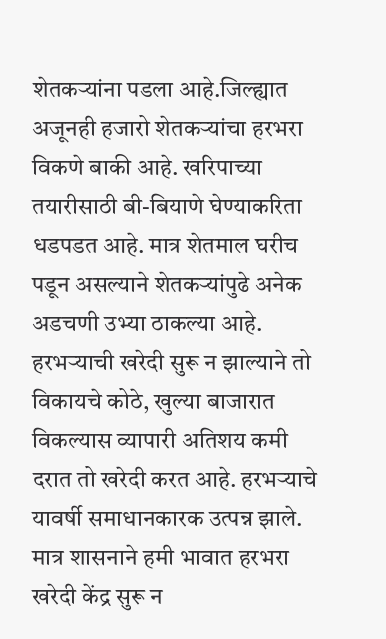शेतकऱ्यांना पडला आहे.जिल्ह्यात अजूनही हजारो शेतकऱ्यांचा हरभरा विकणे बाकी आहे. खरिपाच्या तयारीसाठी बी-बियाणे घेण्याकरिता धडपडत आहे. मात्र शेतमाल घरीच पडून असल्याने शेतकऱ्यांपुढे अनेक अडचणी उभ्या ठाकल्या आहे. हरभऱ्याची खरेदी सुरू न झाल्याने तो विकायचे कोठे, खुल्या बाजारात विकल्यास व्यापारी अतिशय कमी दरात तो खरेदी करत आहे. हरभऱ्याचे यावर्षी समाधानकारक उत्पन्न झाले. मात्र शासनाने हमी भावात हरभरा खरेदी केंद्र सुरू न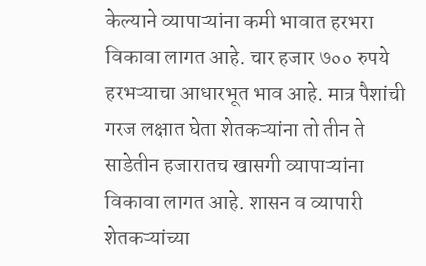केल्याने व्यापाऱ्यांना कमी भावात हरभरा विकावा लागत आहे. चार हजार ७०० रुपये हरभऱ्याचा आधारभूत भाव आहे. मात्र पैशांची गरज लक्षात घेता शेतकऱ्यांना तो तीन ते साडेतीन हजारातच खासगी व्यापाऱ्यांना विकावा लागत आहे. शासन व व्यापारी शेतकऱ्यांच्या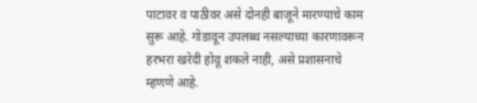पाटावर व पाठीवर असे दोनही बाजूने मारण्याचे काम सुरू आहे. गोडावून उपलब्ध नसल्याच्या कारणावरून हरभरा खरेदी होवू शकले नाही, असे प्रशासनाचे म्हणणे आहे.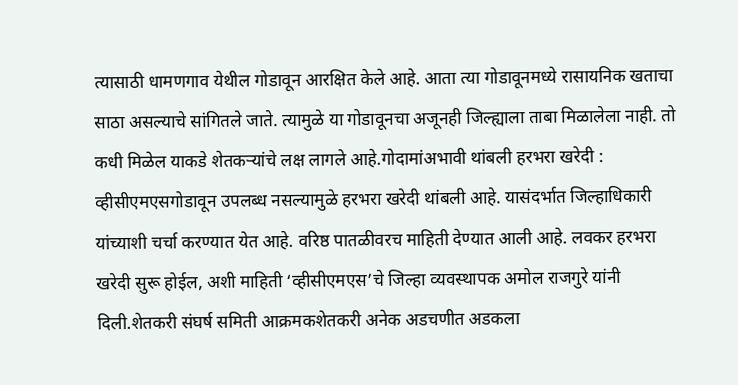त्यासाठी धामणगाव येथील गोडावून आरक्षित केले आहे. आता त्या गोडावूनमध्ये रासायनिक खताचा साठा असल्याचे सांगितले जाते. त्यामुळे या गोडावूनचा अजूनही जिल्ह्याला ताबा मिळालेला नाही. तो कधी मिळेल याकडे शेतकऱ्यांचे लक्ष लागले आहे.गोदामांअभावी थांबली हरभरा खरेदी : व्हीसीएमएसगोडावून उपलब्ध नसल्यामुळे हरभरा खरेदी थांबली आहे. यासंदर्भात जिल्हाधिकारी यांच्याशी चर्चा करण्यात येत आहे. वरिष्ठ पातळीवरच माहिती देण्यात आली आहे. लवकर हरभरा खरेदी सुरू होईल, अशी माहिती ‘व्हीसीएमएस’चे जिल्हा व्यवस्थापक अमोल राजगुरे यांनी दिली.शेतकरी संघर्ष समिती आक्रमकशेतकरी अनेक अडचणीत अडकला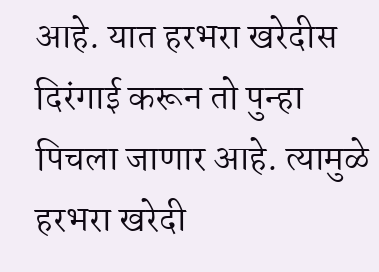आहे. यात हरभरा खरेदीस दिरंगाई करून तो पुन्हा पिचला जाणार आहे. त्यामुळे हरभरा खरेदी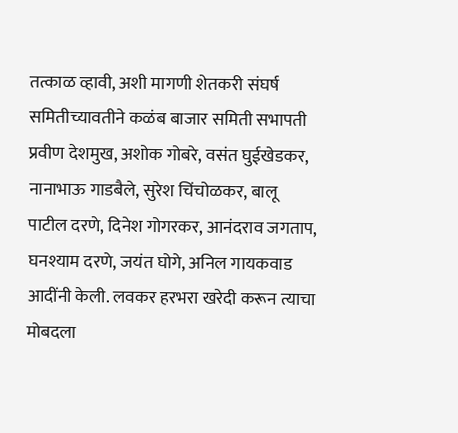तत्काळ व्हावी, अशी मागणी शेतकरी संघर्ष समितीच्यावतीने कळंब बाजार समिती सभापती प्रवीण देशमुख, अशोक गोबरे, वसंत घुईखेडकर, नानाभाऊ गाडबैले, सुरेश चिंचोळकर, बालू पाटील दरणे, दिनेश गोगरकर, आनंदराव जगताप, घनश्याम दरणे, जयंत घोगे, अनिल गायकवाड आदींनी केली. लवकर हरभरा खरेदी करून त्याचा मोबदला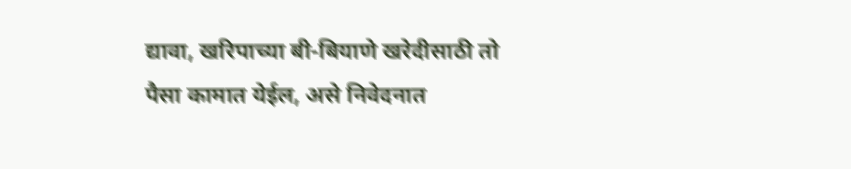द्यावा, खरिपाच्या बी-बियाणे खरेदीसाठी तो पैसा कामात येईल, असे निवेदनात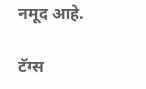नमूद आहे.

टॅग्स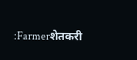:Farmerशेतकरी